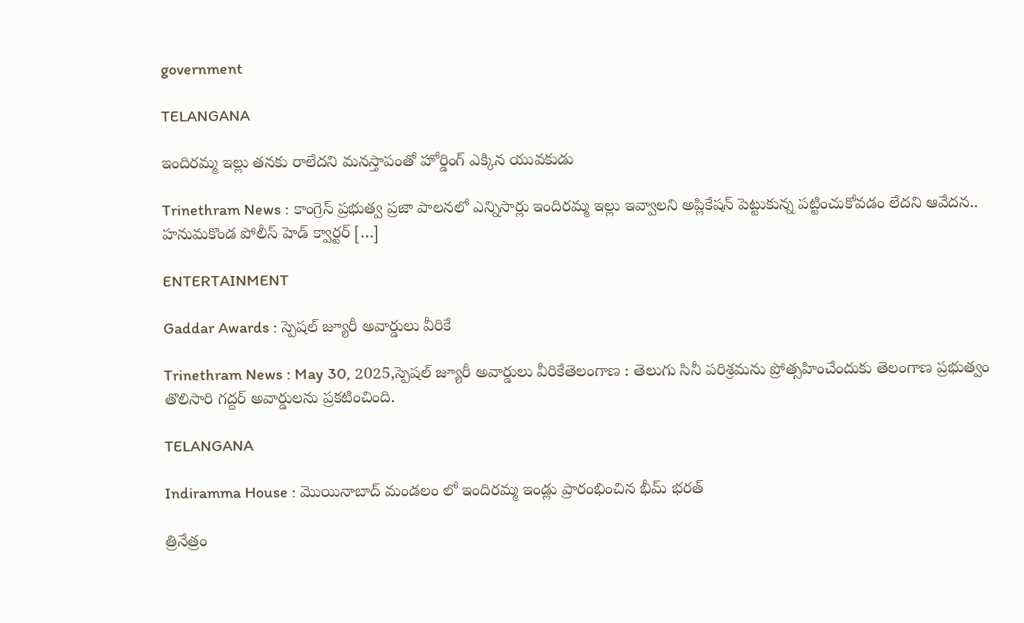government

TELANGANA

ఇందిరమ్మ ఇల్లు తనకు రాలేదని మనస్తాపంతో హోర్డింగ్ ఎక్కిన యువకుడు

Trinethram News : కాంగ్రెస్ ప్రభుత్వ ప్రజా పాలనలో ఎన్నిసార్లు ఇందిరమ్మ ఇల్లు ఇవ్వాలని అప్లికేషన్ పెట్టుకున్న పట్టించుకోవడం లేదని ఆవేదన.. హనుమకొండ పోలీస్ హెడ్ క్వార్టర్ […]

ENTERTAINMENT

Gaddar Awards : స్పెషల్ జ్యూరీ అవార్డులు వీరికే

Trinethram News : May 30, 2025,స్పెషల్ జ్యూరీ అవార్డులు వీరికేతెలంగాణ : తెలుగు సినీ పరిశ్రమను ప్రోత్సహించేందుకు తెలంగాణ ప్రభుత్వం తొలిసారి గద్దర్‌ అవార్డులను ప్రకటించింది.

TELANGANA

Indiramma House : మొయినాబాద్ మండలం లో ఇందిరమ్మ ఇండ్లు ప్రారంభించిన భీమ్ భరత్

త్రినేత్రం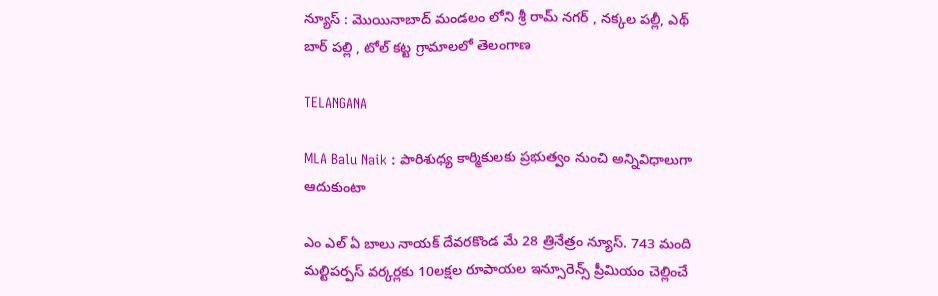న్యూస్ : మొయినాబాద్ మండలం లోని శ్రీ రామ్ నగర్ , నక్కల పల్లీ, ఎథ్ బార్ పల్లి , టోల్ కట్ట గ్రామాలలో తెలంగాణ

TELANGANA

MLA Balu Naik : పారిశుధ్య కార్మికులకు ప్రభుత్వం నుంచి అన్నివిధాలుగా ఆదుకుంటా

ఎం ఎల్ ఏ బాలు నాయక్ దేవరకొండ మే 28 త్రినేత్రం న్యూస్. 743 మంది మల్టిపర్పస్ వర్కర్లకు 10లక్షల రూపాయల ఇన్సూరెన్స్ ప్రీమియం చెల్లించే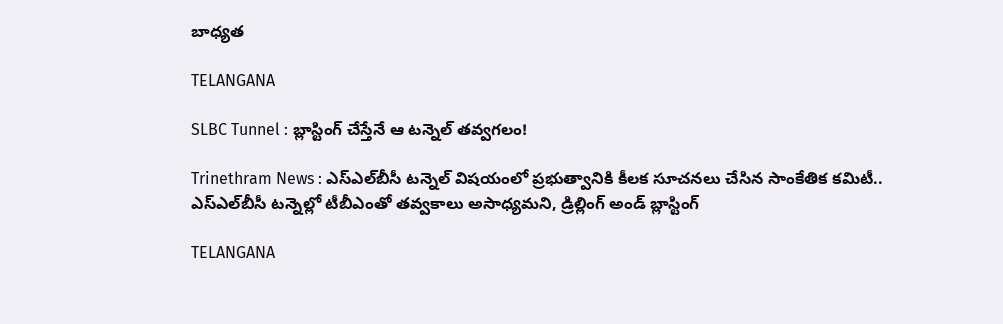బాధ్యత

TELANGANA

SLBC Tunnel : బ్లాస్టింగ్ చేస్తేనే ఆ టన్నెల్ తవ్వగలం!

Trinethram News : ఎస్ఎల్‌బీసీ టన్నెల్ విషయంలో ప్రభుత్వానికి కీలక సూచనలు చేసిన సాంకేతిక కమిటీ.. ఎస్ఎల్‌బీసీ టన్నెల్లో టీబీఎంతో తవ్వకాలు అసాధ్యమని, డ్రిల్లింగ్ అండ్ బ్లాస్టింగ్

TELANGANA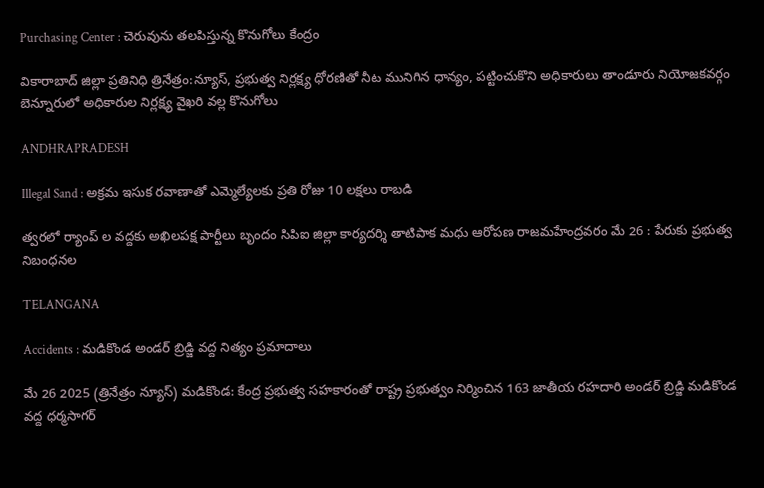Purchasing Center : చెరువును తలపిస్తున్న కొనుగోలు కేంద్రం

వికారాబాద్ జిల్లా ప్రతినిధి త్రినేత్రం:న్యూస్, ప్రభుత్వ నిర్లక్ష్య ధోరణితో నీట మునిగిన ధాన్యం, పట్టించుకొని అధికారులు తాండూరు నియోజకవర్గం బెన్నూరులో అధికారుల నిర్లక్ష్య వైఖరి వల్ల కొనుగోలు

ANDHRAPRADESH

Illegal Sand : అక్రమ ఇసుక రవాణాతో ఎమ్మెల్యేలకు ప్రతి రోజు 10 లక్షలు రాబడి

త్వరలో ర్యాంప్ ల వద్దకు అఖిలపక్ష పార్టీలు బృందం సిపిఐ జిల్లా కార్యదర్శి తాటిపాక మధు ఆరోపణ రాజమహేంద్రవరం మే 26 : పేరుకు ప్రభుత్వ నిబంధనల

TELANGANA

Accidents : మడికొండ అండర్ బ్రిడ్జి వద్ద నిత్యం ప్రమాదాలు

మే 26 2025 (త్రినేత్రం న్యూస్) మడికొండ: కేంద్ర ప్రభుత్వ సహకారంతో రాష్ట్ర ప్రభుత్వం నిర్మించిన 163 జాతీయ రహదారి అండర్ బ్రిడ్జి మడికొండ వద్ద ధర్మసాగర్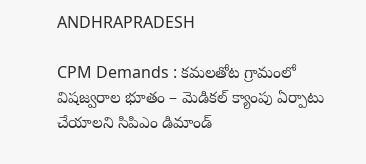ANDHRAPRADESH

CPM Demands : కమలతోట గ్రామంలో విషజ్వరాల భూతం – మెడికల్ క్యాంపు ఏర్పాటు చేయాలని సిపిఎం డిమాండ్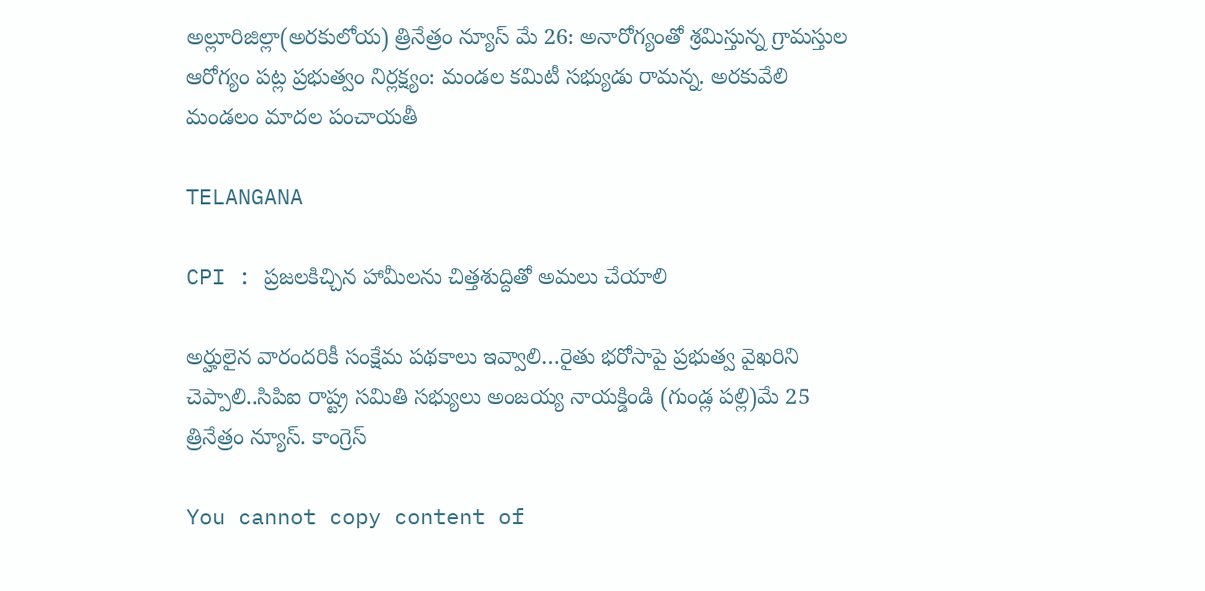అల్లూరిజిల్లా(అరకులోయ) త్రినేత్రం న్యూస్ మే 26: అనారోగ్యంతో శ్రమిస్తున్న గ్రామస్తుల ఆరోగ్యం పట్ల ప్రభుత్వం నిర్లక్ష్యం: మండల కమిటీ సభ్యుడు రామన్న. అరకువేలి మండలం మాదల పంచాయతీ

TELANGANA

CPI : ప్రజలకిచ్చిన హామీలను చిత్తశుద్దితో అమలు చేయాలి

అర్హులైన వారందరికీ సంక్షేమ పథకాలు ఇవ్వాలి…రైతు భరోసాపై ప్రభుత్వ వైఖరిని చెప్పాలి..సిపిఐ రాష్ట్ర సమితి సభ్యులు అంజయ్య నాయక్డిండి (గుండ్ల పల్లి)మే 25 త్రినేత్రం న్యూస్. కాంగ్రెస్

You cannot copy content of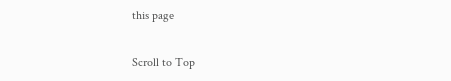this page

Scroll to Top